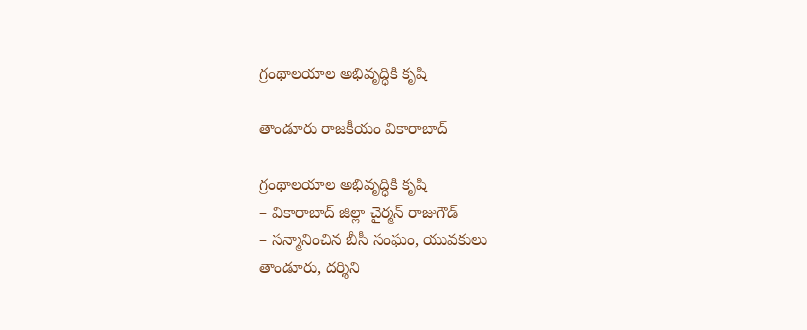గ్రంథాలయాల అభివృద్ధికి కృషి

తాండూరు రాజకీయం వికారాబాద్

గ్రంథాలయాల అభివృద్ధికి కృషి
– వికారాబాద్ జిల్లా చైర్మన్ రాజుగౌడ్
– సన్మానించిన బీసీ సంఘం, యువకులు
తాండూరు, దర్శిని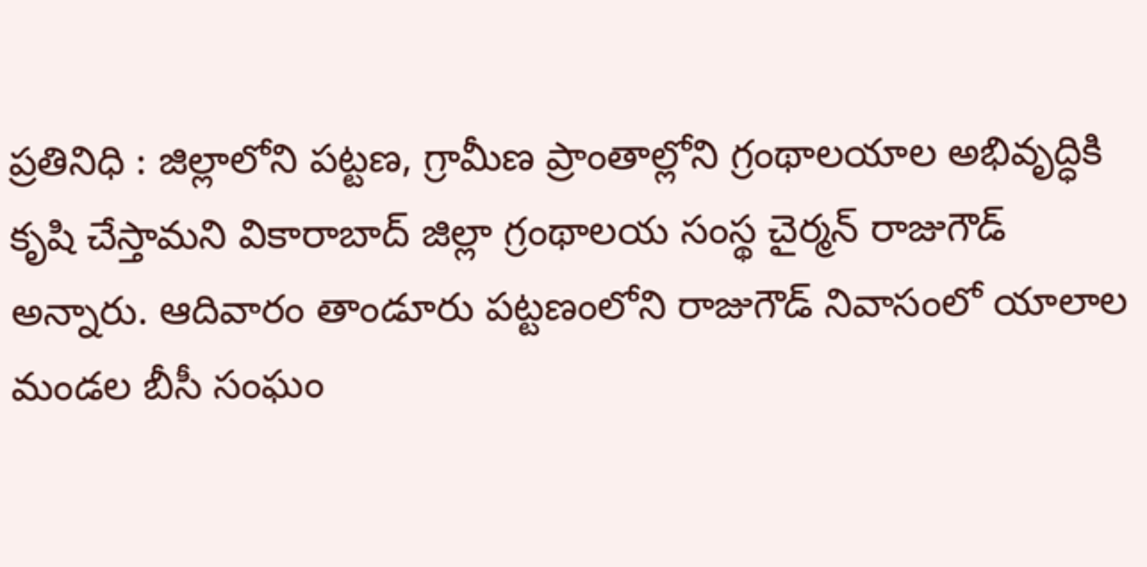ప్రతినిధి : జిల్లాలోని పట్టణ, గ్రామీణ ప్రాంతాల్లోని గ్రంథాలయాల అభివృద్ధికి కృషి చేస్తామని వికారాబాద్ జిల్లా గ్రంథాలయ సంస్థ చైర్మన్ రాజుగౌడ్ అన్నారు. ఆదివారం తాండూరు పట్టణంలోని రాజుగౌడ్ నివాసంలో యాలాల మండల బీసీ సంఘం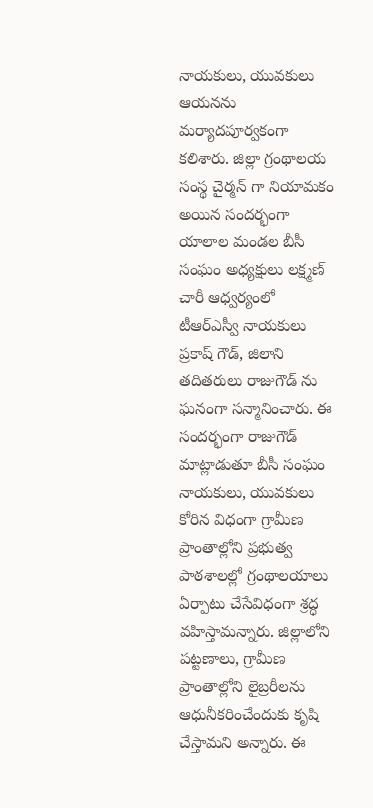నాయకులు, యువకులు ఆయనను మర్యాదపూర్వకంగా కలిశారు. జిల్లా గ్రంథాలయ సంస్థ చైర్మన్ గా నియామకం అయిన సందర్భంగా యాలాల మండల బీసీ సంఘం అధ్యక్షులు లక్ష్మణ్ చారీ ఆధ్వర్యంలో టీఆర్ఎస్వీ నాయకులు ప్రకాష్ గౌడ్, జిలాని తదితరులు రాజుగౌడ్ ను ఘనంగా సన్మానించారు. ఈ సందర్భంగా రాజుగౌడ్ మాట్లాడుతూ బీసీ సంఘం నాయకులు, యువకులు కోరిన విధంగా గ్రామీణ ప్రాంతాల్లోని ప్రభుత్వ పాఠశాలల్లో గ్రంథాలయాలు ఏర్పాటు చేసేవిధంగా శ్రద్ధ వహిస్తామన్నారు. జిల్లాలోని పట్టణాలు, గ్రామీణ ప్రాంతాల్లోని లైబ్రరీలను ఆధునీకరించేందుకు కృషి చేస్తామని అన్నారు. ఈ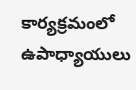కార్యక్రమంలో ఉపాధ్యాయులు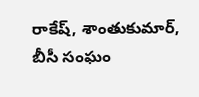రాకేష్, శాంతుకుమార్, బీసీ సంఘం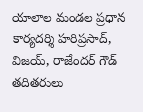యాలాల మండల ప్రధాన కార్యదర్శి హరిప్రసాద్, విజయ్, రాజేందర్ గౌడ్ తదితరులు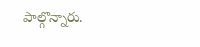పాల్గొన్నారు.